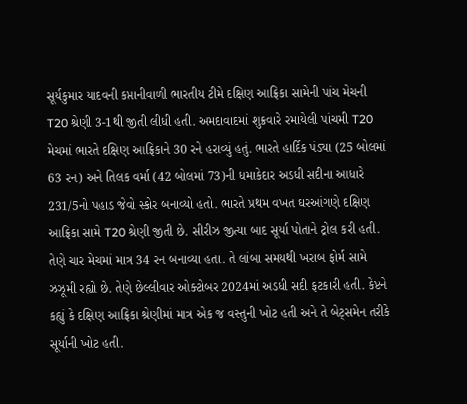સૂર્યકુમાર યાદવની કપ્તાનીવાળી ભારતીય ટીમે દક્ષિણ આફ્રિકા સામેની પાંચ મેચની T20 શ્રેણી 3-1થી જીતી લીધી હતી. અમદાવાદમાં શુક્રવારે રમાયેલી પાંચમી T20 મેચમાં ભારતે દક્ષિણ આફ્રિકાને 30 રને હરાવ્યું હતું. ભારતે હાર્દિક પંડ્યા (25 બોલમાં 63 રન) અને તિલક વર્મા (42 બોલમાં 73)ની ધમાકેદાર અડધી સદીના આધારે 231/5નો પહાડ જેવો સ્કોર બનાવ્યો હતો. ભારતે પ્રથમ વખત ઘરઆંગણે દક્ષિણ આફ્રિકા સામે T20 શ્રેણી જીતી છે. સીરીઝ જીત્યા બાદ સૂર્યા પોતાને ટ્રોલ કરી હતી. તેણે ચાર મેચમાં માત્ર 34 રન બનાવ્યા હતા. તે લાંબા સમયથી ખરાબ ફોર્મ સામે ઝઝૂમી રહ્યો છે. તેણે છેલ્લીવાર ઓક્ટોબર 2024માં અડધી સદી ફટકારી હતી. કેપ્ટને કહ્યું કે દક્ષિણ આફ્રિકા શ્રેણીમાં માત્ર એક જ વસ્તુની ખોટ હતી અને તે બેટ્સમેન તરીકે સૂર્યાની ખોટ હતી.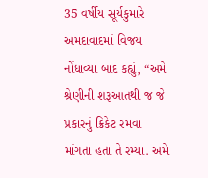35 વર્ષીય સૂર્યકુમારે અમદાવાદમાં વિજય નોંધાવ્યા બાદ કહ્યું, “અમે શ્રેણીની શરૂઆતથી જ જે પ્રકારનું ક્રિકેટ રમવા માંગતા હતા તે રમ્યા. અમે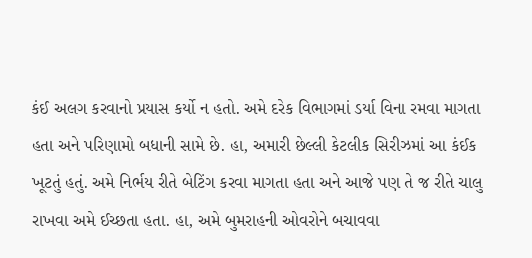કંઈ અલગ કરવાનો પ્રયાસ કર્યો ન હતો. અમે દરેક વિભાગમાં ડર્યા વિના રમવા માગતા હતા અને પરિણામો બધાની સામે છે. હા, અમારી છેલ્લી કેટલીક સિરીઝમાં આ કંઈક ખૂટતું હતું. અમે નિર્ભય રીતે બેટિંગ કરવા માગતા હતા અને આજે પણ તે જ રીતે ચાલુ રાખવા અમે ઈચ્છતા હતા. હા, અમે બુમરાહની ઓવરોને બચાવવા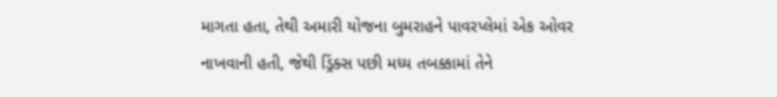માગતા હતા, તેથી અમારી યોજના બુમરાહને પાવરપ્લેમાં એક ઓવર નાખવાની હતી, જેથી ડ્રિંક્સ પછી મધ્ય તબક્કામાં તેને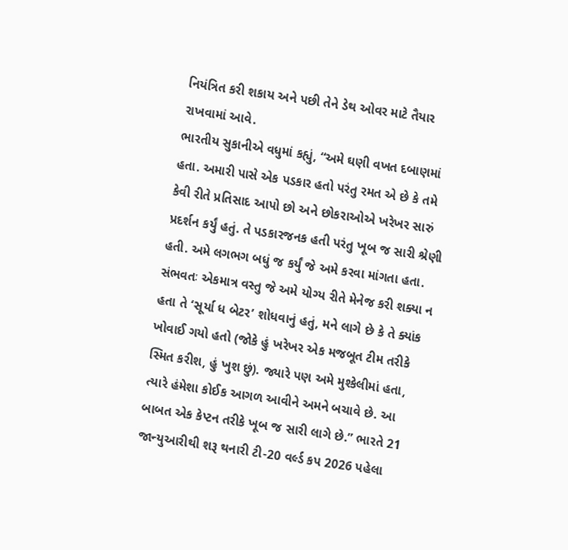નિયંત્રિત કરી શકાય અને પછી તેને ડેથ ઓવર માટે તૈયાર રાખવામાં આવે.
ભારતીય સુકાનીએ વધુમાં કહ્યું, “અમે ઘણી વખત દબાણમાં હતા. અમારી પાસે એક પડકાર હતો પરંતુ રમત એ છે કે તમે કેવી રીતે પ્રતિસાદ આપો છો અને છોકરાઓએ ખરેખર સારું પ્રદર્શન કર્યું હતું. તે પડકારજનક હતી પરંતુ ખૂબ જ સારી શ્રેણી હતી. અમે લગભગ બધું જ કર્યું જે અમે કરવા માંગતા હતા. સંભવતઃ એકમાત્ર વસ્તુ જે અમે યોગ્ય રીતે મેનેજ કરી શક્યા ન હતા તે ‘સૂર્યા ધ બેટર’ શોધવાનું હતું, મને લાગે છે કે તે ક્યાંક ખોવાઈ ગયો હતો (જોકે હું ખરેખર એક મજબૂત ટીમ તરીકે સ્મિત કરીશ, હું ખુશ છું). જ્યારે પણ અમે મુશ્કેલીમાં હતા, ત્યારે હંમેશા કોઈક આગળ આવીને અમને બચાવે છે. આ બાબત એક કેપ્ટન તરીકે ખૂબ જ સારી લાગે છે.” ભારતે 21 જાન્યુઆરીથી શરૂ થનારી ટી-20 વર્લ્ડ કપ 2026 પહેલા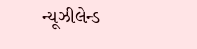ન્યૂઝીલેન્ડ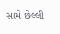સામે છેલ્લી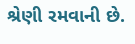શ્રેણી રમવાની છે.